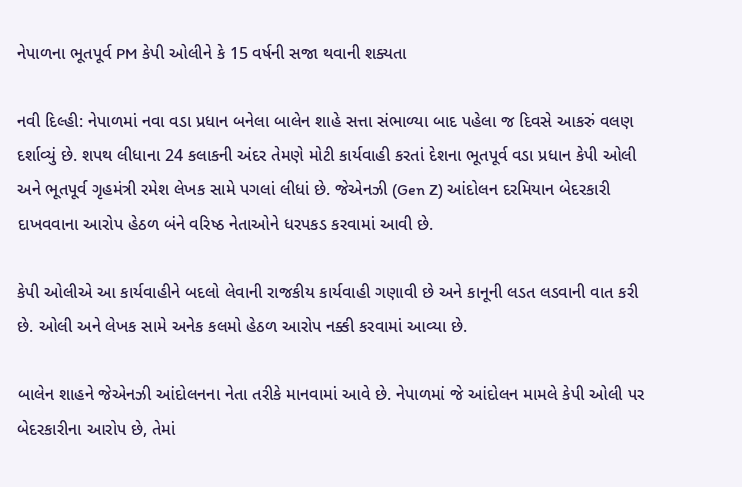નેપાળના ભૂતપૂર્વ PM કેપી ઓલીને કે 15 વર્ષની સજા થવાની શક્યતા

નવી દિલ્હી: નેપાળમાં નવા વડા પ્રધાન બનેલા બાલેન શાહે સત્તા સંભાળ્યા બાદ પહેલા જ દિવસે આકરું વલણ દર્શાવ્યું છે. શપથ લીધાના 24 કલાકની અંદર તેમણે મોટી કાર્યવાહી કરતાં દેશના ભૂતપૂર્વ વડા પ્રધાન કેપી ઓલી અને ભૂતપૂર્વ ગૃહમંત્રી રમેશ લેખક સામે પગલાં લીધાં છે. જેએનઝી (Gen Z) આંદોલન દરમિયાન બેદરકારી દાખવવાના આરોપ હેઠળ બંને વરિષ્ઠ નેતાઓને ધરપકડ કરવામાં આવી છે.

કેપી ઓલીએ આ કાર્યવાહીને બદલો લેવાની રાજકીય કાર્યવાહી ગણાવી છે અને કાનૂની લડત લડવાની વાત કરી છે. ઓલી અને લેખક સામે અનેક કલમો હેઠળ આરોપ નક્કી કરવામાં આવ્યા છે.

બાલેન શાહને જેએનઝી આંદોલનના નેતા તરીકે માનવામાં આવે છે. નેપાળમાં જે આંદોલન મામલે કેપી ઓલી પર બેદરકારીના આરોપ છે, તેમાં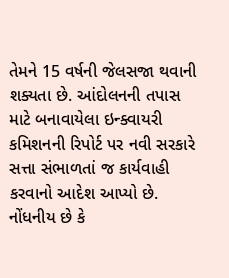તેમને 15 વર્ષની જેલસજા થવાની શક્યતા છે. આંદોલનની તપાસ માટે બનાવાયેલા ઇન્ક્વાયરી કમિશનની રિપોર્ટ પર નવી સરકારે સત્તા સંભાળતાં જ કાર્યવાહી કરવાનો આદેશ આપ્યો છે. નોંધનીય છે કે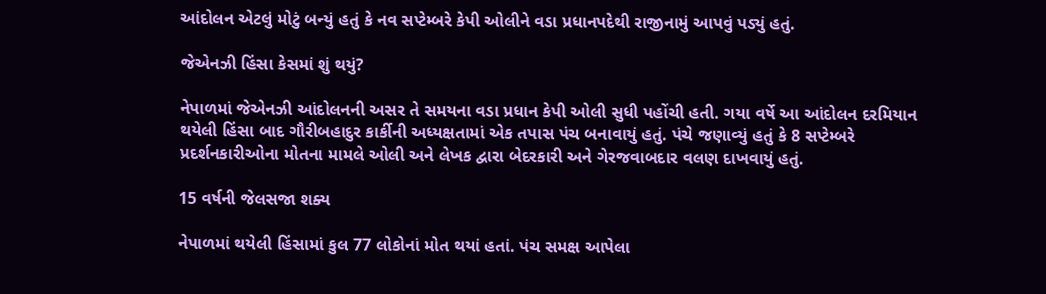આંદોલન એટલું મોટું બન્યું હતું કે નવ સપ્ટેમ્બરે કેપી ઓલીને વડા પ્રધાનપદેથી રાજીનામું આપવું પડ્યું હતું.

જેએનઝી હિંસા કેસમાં શું થયું?

નેપાળમાં જેએનઝી આંદોલનની અસર તે સમયના વડા પ્રધાન કેપી ઓલી સુધી પહોંચી હતી. ગયા વર્ષે આ આંદોલન દરમિયાન થયેલી હિંસા બાદ ગૌરીબહાદુર કાર્કીની અધ્યક્ષતામાં એક તપાસ પંચ બનાવાયું હતું. પંચે જણાવ્યું હતું કે 8 સપ્ટેમ્બરે પ્રદર્શનકારીઓના મોતના મામલે ઓલી અને લેખક દ્વારા બેદરકારી અને ગેરજવાબદાર વલણ દાખવાયું હતું.

15 વર્ષની જેલસજા શક્ય

નેપાળમાં થયેલી હિંસામાં કુલ 77 લોકોનાં મોત થયાં હતાં. પંચ સમક્ષ આપેલા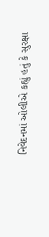નિવેદનમાં ઓલીએ કહ્યું હતું કે સુરક્ષા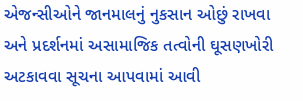એજન્સીઓને જાનમાલનું નુકસાન ઓછું રાખવા અને પ્રદર્શનમાં અસામાજિક તત્વોની ઘૂસણખોરી અટકાવવા સૂચના આપવામાં આવી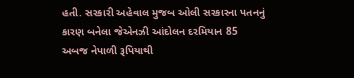હતી. સરકારી અહેવાલ મુજબ ઓલી સરકારના પતનનું કારણ બનેલા જેએનઝી આંદોલન દરમિયાન 85 અબજ નેપાળી રૂપિયાથી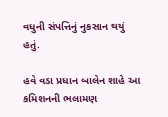વધુની સંપત્તિનું નુકસાન થયું હતું.

હવે વડા પ્રધાન બાલેન શાહે આ કમિશનની ભલામણ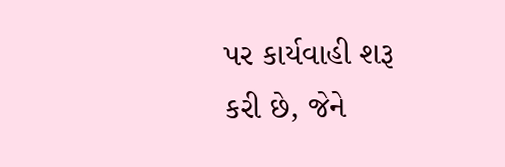પર કાર્યવાહી શરૂ કરી છે, જેને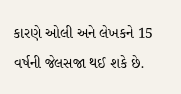કારણે ઓલી અને લેખકને 15 વર્ષની જેલસજા થઈ શકે છે.